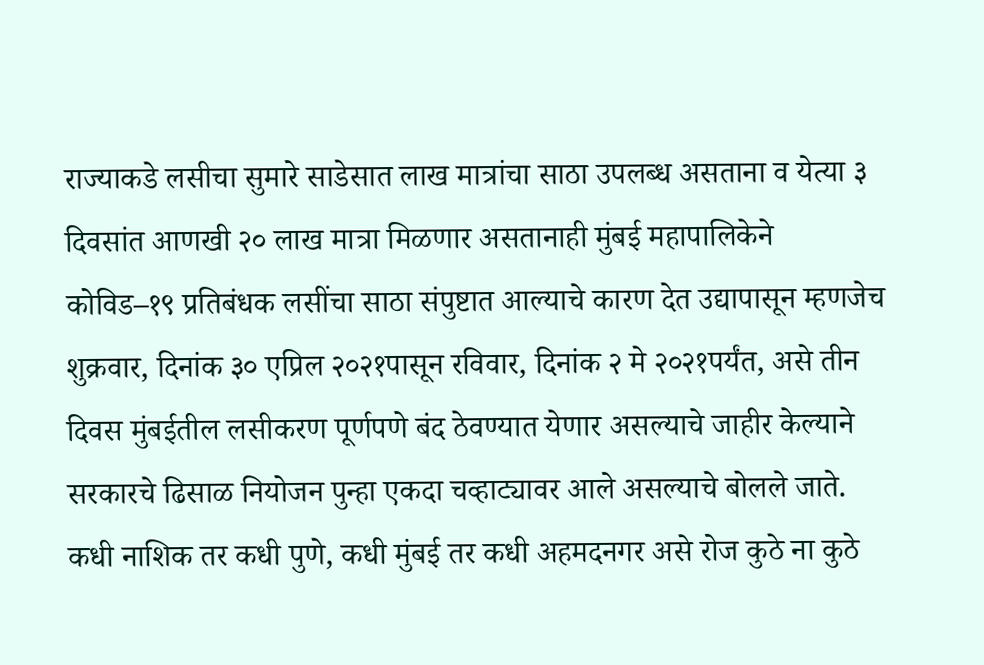राज्याकडे लसीचा सुमारे साडेसात लाख मात्रांचा साठा उपलब्ध असताना व येत्या ३ दिवसांत आणखी २० लाख मात्रा मिळणार असतानाही मुंबई महापालिकेने कोविड–१९ प्रतिबंधक लसींचा साठा संपुष्टात आल्याचे कारण देत उद्यापासून म्हणजेच शुक्रवार, दिनांक ३० एप्रिल २०२१पासून रविवार, दिनांक २ मे २०२१पर्यंत, असे तीन दिवस मुंबईतील लसीकरण पूर्णपणे बंद ठेवण्यात येणार असल्याचे जाहीर केल्याने सरकारचे ढिसाळ नियोजन पुन्हा एकदा चव्हाट्यावर आले असल्याचे बोलले जाते.
कधी नाशिक तर कधी पुणे, कधी मुंबई तर कधी अहमदनगर असे रोज कुठे ना कुठे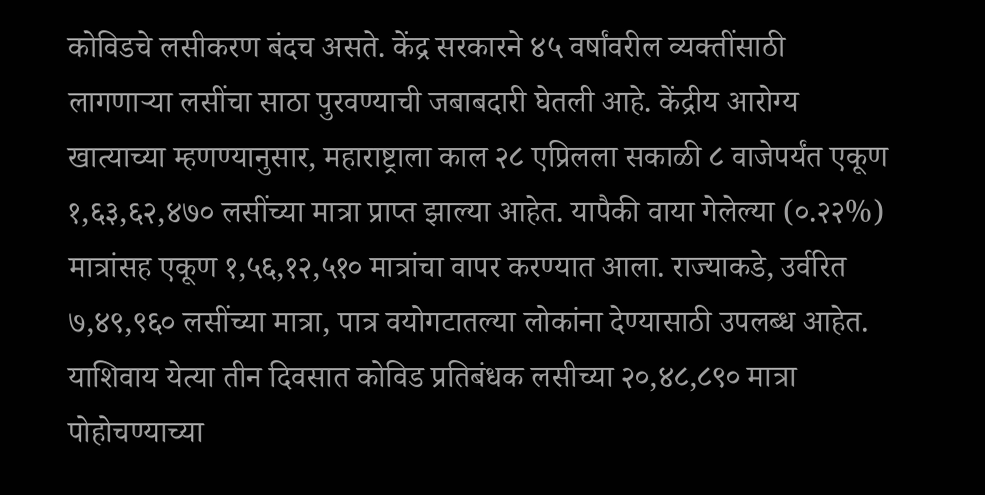कोविडचे लसीकरण बंदच असते. केंद्र सरकारने ४५ वर्षांवरील व्यक्तींसाठी लागणाऱ्या लसींचा साठा पुरवण्याची जबाबदारी घेतली आहे. केंद्रीय आरोग्य खात्याच्या म्हणण्यानुसार, महाराष्ट्राला काल २८ एप्रिलला सकाळी ८ वाजेपर्यंत एकूण १,६३,६२,४७० लसींच्या मात्रा प्राप्त झाल्या आहेत. यापैकी वाया गेलेल्या (०.२२%) मात्रांसह एकूण १,५६,१२,५१० मात्रांचा वापर करण्यात आला. राज्याकडे, उर्वरित ७,४९,९६० लसींच्या मात्रा, पात्र वयोगटातल्या लोकांना देण्यासाठी उपलब्ध आहेत. याशिवाय येत्या तीन दिवसात कोविड प्रतिबंधक लसीच्या २०,४८,८९० मात्रा पोहोचण्याच्या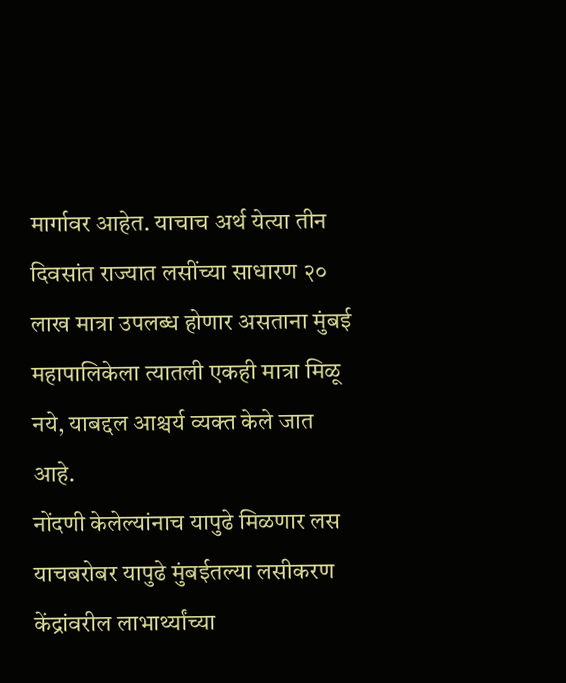मार्गावर आहेत. याचाच अर्थ येत्या तीन दिवसांत राज्यात लसींच्या साधारण २० लाख मात्रा उपलब्ध होणार असताना मुंबई महापालिकेला त्यातली एकही मात्रा मिळू नये, याबद्दल आश्चर्य व्यक्त केले जात आहे.
नोंदणी केलेल्यांनाच यापुढे मिळणार लस
याचबरोबर यापुढे मुंबईतल्या लसीकरण केंद्रांवरील लाभार्थ्यांच्या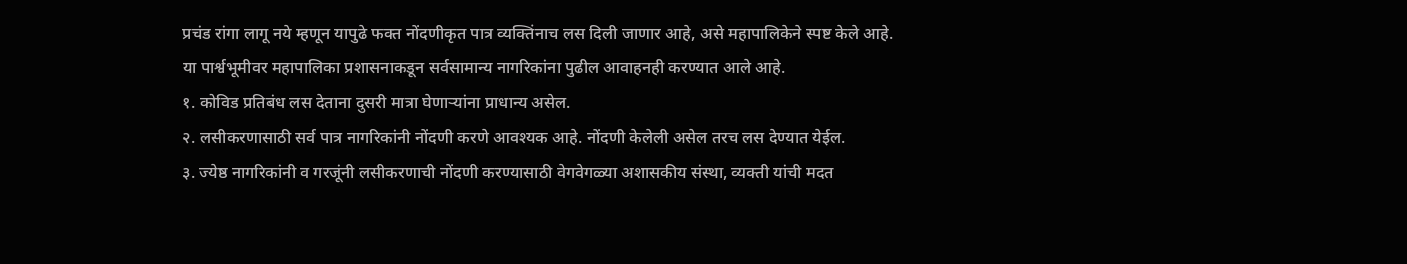प्रचंड रांगा लागू नये म्हणून यापुढे फक्त नोंदणीकृत पात्र व्यक्तिंनाच लस दिली जाणार आहे, असे महापालिकेने स्पष्ट केले आहे.
या पार्श्वभूमीवर महापालिका प्रशासनाकडून सर्वसामान्य नागरिकांना पुढील आवाहनही करण्यात आले आहे.
१. कोविड प्रतिबंध लस देताना दुसरी मात्रा घेणाऱ्यांना प्राधान्य असेल.
२. लसीकरणासाठी सर्व पात्र नागरिकांनी नोंदणी करणे आवश्यक आहे. नोंदणी केलेली असेल तरच लस देण्यात येईल.
३. ज्येष्ठ नागरिकांनी व गरजूंनी लसीकरणाची नोंदणी करण्यासाठी वेगवेगळ्या अशासकीय संस्था, व्यक्ती यांची मदत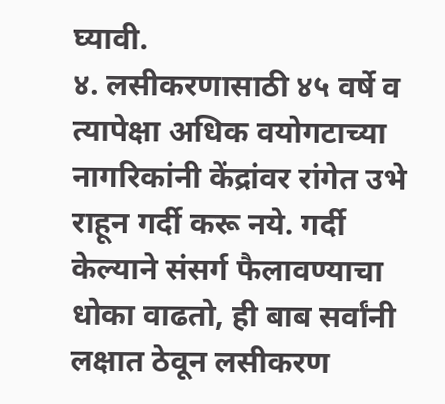घ्यावी.
४. लसीकरणासाठी ४५ वर्षे व त्यापेक्षा अधिक वयोगटाच्या नागरिकांनी केंद्रांवर रांगेत उभे राहून गर्दी करू नये. गर्दी केल्याने संसर्ग फैलावण्याचा धोका वाढतो, ही बाब सर्वांनी लक्षात ठेवून लसीकरण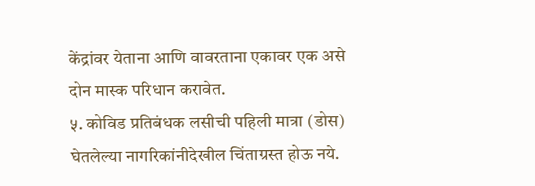केंद्रांवर येताना आणि वावरताना एकावर एक असे दोन मास्क परिधान करावेत.
५. कोविड प्रतिबंधक लसीची पहिली मात्रा (डोस) घेतलेल्या नागरिकांनीदेखील चिंताग्रस्त होऊ नये.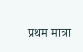प्रथम मात्रा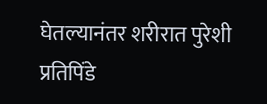घेतल्यानंतर शरीरात पुरेशी प्रतिपिंडे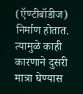(ऍण्टीबॉडीज) निर्माण होतात. त्यामुळे काही कारणाने दुसरी मात्रा घेण्यास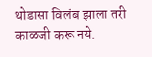थोडासा विलंब झाला तरी काळजी करू नये.